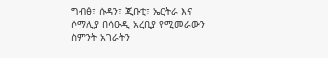ግብፅ፣ ሱዳን፣ ጂቡቲ፣ ኤርትራ እና ሶማሊያ በሳዑዲ አረቢያ የሚመራውን ስምንት አገራትን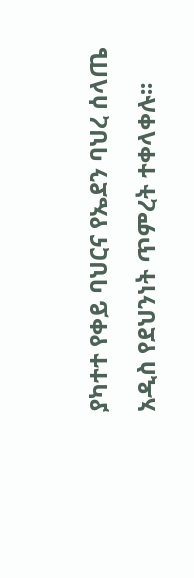ያካተተ የቀይ ባህርና የኤደን ባህረ ሰላጤ አዲስ የደህንነት ጥምረት ተቀላቀሉ፡፡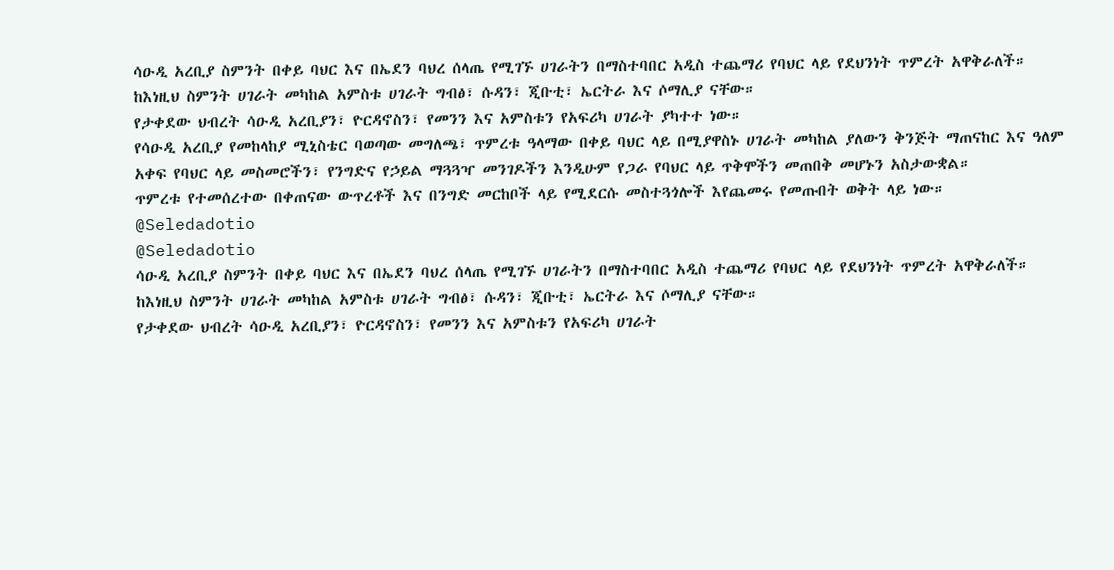ሳዑዲ አረቢያ ስምንት በቀይ ባህር እና በኤደን ባህረ ሰላጤ የሚገኙ ሀገራትን በማስተባበር አዲስ ተጨማሪ የባህር ላይ የደህንነት ጥምረት አዋቅራለች።
ከእነዚህ ስምንት ሀገራት መካከል አምስቱ ሀገራት ግብፅ፣ ሱዳን፣ ጂቡቲ፣ ኤርትራ እና ሶማሊያ ናቸው።
የታቀደው ህብረት ሳዑዲ አረቢያን፣ ዮርዳኖስን፣ የመንን እና አምስቱን የአፍሪካ ሀገራት ያካተተ ነው።
የሳዑዲ አረቢያ የመከላከያ ሚኒስቴር ባወጣው መግለጫ፣ ጥምረቱ ዓላማው በቀይ ባህር ላይ በሚያዋስኑ ሀገራት መካከል ያለውን ቅንጅት ማጠናከር እና ዓለም አቀፍ የባህር ላይ መስመሮችን፣ የንግድና የኃይል ማጓጓዣ መንገዶችን እንዲሁም የጋራ የባህር ላይ ጥቅሞችን መጠበቅ መሆኑን አስታውቋል።
ጥምረቱ የተመሰረተው በቀጠናው ውጥረቶች እና በንግድ መርከቦች ላይ የሚደርሱ መስተጓጎሎች እየጨመሩ የመጡበት ወቅት ላይ ነው።
@Seledadotio
@Seledadotio
ሳዑዲ አረቢያ ስምንት በቀይ ባህር እና በኤደን ባህረ ሰላጤ የሚገኙ ሀገራትን በማስተባበር አዲስ ተጨማሪ የባህር ላይ የደህንነት ጥምረት አዋቅራለች።
ከእነዚህ ስምንት ሀገራት መካከል አምስቱ ሀገራት ግብፅ፣ ሱዳን፣ ጂቡቲ፣ ኤርትራ እና ሶማሊያ ናቸው።
የታቀደው ህብረት ሳዑዲ አረቢያን፣ ዮርዳኖስን፣ የመንን እና አምስቱን የአፍሪካ ሀገራት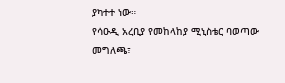ያካተተ ነው።
የሳዑዲ አረቢያ የመከላከያ ሚኒስቴር ባወጣው መግለጫ፣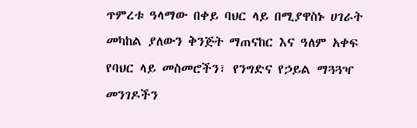ጥምረቱ ዓላማው በቀይ ባህር ላይ በሚያዋስኑ ሀገራት መካከል ያለውን ቅንጅት ማጠናከር እና ዓለም አቀፍ የባህር ላይ መስመሮችን፣ የንግድና የኃይል ማጓጓዣ መንገዶችን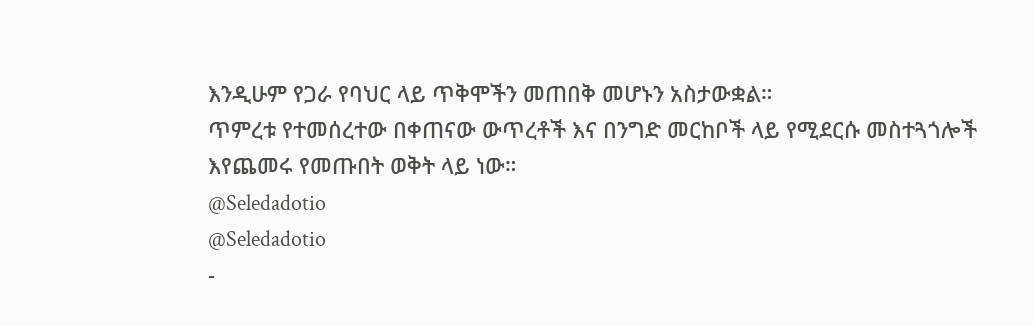እንዲሁም የጋራ የባህር ላይ ጥቅሞችን መጠበቅ መሆኑን አስታውቋል።
ጥምረቱ የተመሰረተው በቀጠናው ውጥረቶች እና በንግድ መርከቦች ላይ የሚደርሱ መስተጓጎሎች እየጨመሩ የመጡበት ወቅት ላይ ነው።
@Seledadotio
@Seledadotio
-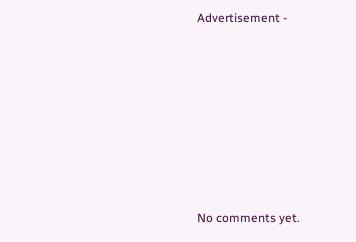Advertisement -









No comments yet.